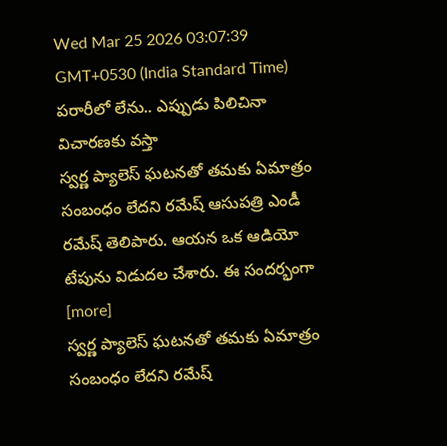Wed Mar 25 2026 03:07:39 GMT+0530 (India Standard Time)
పరారీలో లేను.. ఎప్పుడు పిలిచినా విచారణకు వస్తా
స్వర్ణ ప్యాలెస్ ఘటనతో తమకు ఏమాత్రం సంబంధం లేదని రమేష్ ఆసుపత్రి ఎండీ రమేష్ తెలిపారు. ఆయన ఒక ఆడియో టేపును విడుదల చేశారు. ఈ సందర్భంగా [more]
స్వర్ణ ప్యాలెస్ ఘటనతో తమకు ఏమాత్రం సంబంధం లేదని రమేష్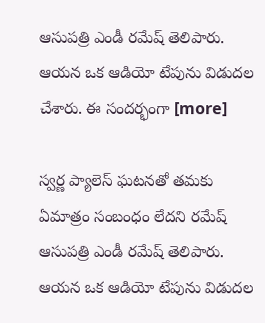ఆసుపత్రి ఎండీ రమేష్ తెలిపారు. ఆయన ఒక ఆడియో టేపును విడుదల చేశారు. ఈ సందర్భంగా [more]

స్వర్ణ ప్యాలెస్ ఘటనతో తమకు ఏమాత్రం సంబంధం లేదని రమేష్ ఆసుపత్రి ఎండీ రమేష్ తెలిపారు. ఆయన ఒక ఆడియో టేపును విడుదల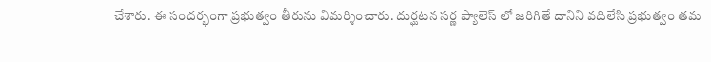చేశారు. ఈ సందర్భంగా ప్రభుత్వం తీరును విమర్శించారు. దుర్ఘటన సర్ణ ప్యాలెస్ లో జరిగితే దానిని వదిలేసి ప్రభుత్వం తమ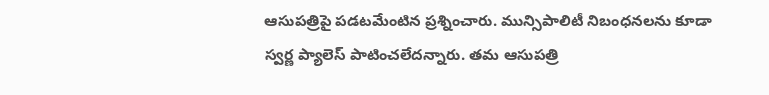ఆసుపత్రిపై పడటమేంటిన ప్రశ్నించారు. మున్సిపాలిటీ నిబంధనలను కూడా స్వర్ణ ప్యాలెస్ పాటించలేదన్నారు. తమ ఆసుపత్రి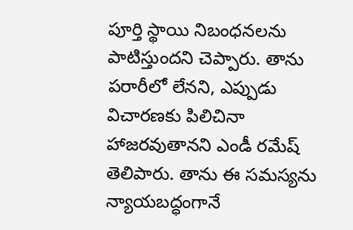పూర్తి స్థాయి నిబంధనలను పాటిస్తుందని చెప్పారు. తాను పరారీలో లేనని, ఎప్పుడు విచారణకు పిలిచినా హాజరవుతానని ఎండీ రమేష్ తెలిపారు. తాను ఈ సమస్యను న్యాయబద్ధంగానే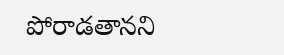పోరాడతానని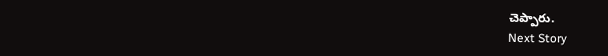చెప్పారు.
Next Story